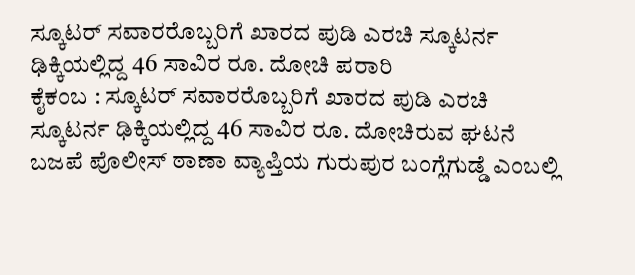ಸ್ಕೂಟರ್ ಸವಾರರೊಬ್ಬರಿಗೆ ಖಾರದ ಪುಡಿ ಎರಚಿ ಸ್ಕೂಟರ್ನ ಢಿಕ್ಕಿಯಲ್ಲಿದ್ದ 46 ಸಾವಿರ ರೂ. ದೋಚಿ ಪರಾರಿ
ಕೈಕಂಬ : ಸ್ಕೂಟರ್ ಸವಾರರೊಬ್ಬರಿಗೆ ಖಾರದ ಪುಡಿ ಎರಚಿ ಸ್ಕೂಟರ್ನ ಢಿಕ್ಕಿಯಲ್ಲಿದ್ದ 46 ಸಾವಿರ ರೂ. ದೋಚಿರುವ ಘಟನೆ ಬಜಪೆ ಪೊಲೀಸ್ ಠಾಣಾ ವ್ಯಾಪ್ತಿಯ ಗುರುಪುರ ಬಂಗ್ಲೆಗುಡ್ಡೆ ಎಂಬಲ್ಲಿ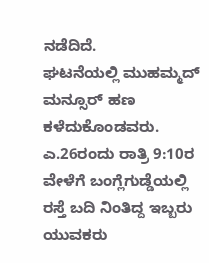ನಡೆದಿದೆ.
ಘಟನೆಯಲ್ಲಿ ಮುಹಮ್ಮದ್ ಮನ್ಸೂರ್ ಹಣ ಕಳೆದುಕೊಂಡವರು.
ಎ.26ರಂದು ರಾತ್ರಿ 9:10ರ ವೇಳೆಗೆ ಬಂಗ್ಲೆಗುಡ್ಡೆಯಲ್ಲಿ ರಸ್ತೆ ಬದಿ ನಿಂತಿದ್ದ ಇಬ್ಬರು ಯುವಕರು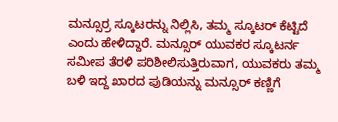ಮನ್ಸೂರ್ರ ಸ್ಕೂಟರನ್ನು ನಿಲ್ಲಿಸಿ, ತಮ್ಮ ಸ್ಕೂಟರ್ ಕೆಟ್ಟಿದೆ ಎಂದು ಹೇಳಿದ್ದಾರೆ. ಮನ್ಸೂರ್ ಯುವಕರ ಸ್ಕೂಟರ್ನ ಸಮೀಪ ತೆರಳಿ ಪರಿಶೀಲಿಸುತ್ತಿರುವಾಗ, ಯುವಕರು ತಮ್ಮ ಬಳಿ ಇದ್ದ ಖಾರದ ಪುಡಿಯನ್ನು ಮನ್ಸೂರ್ ಕಣ್ಣಿಗೆ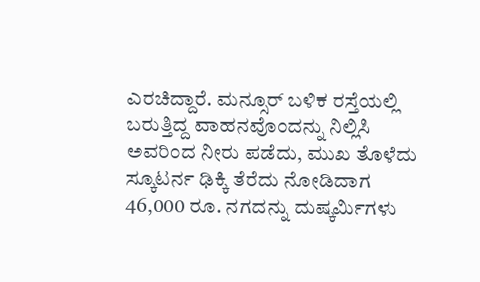ಎರಚಿದ್ದಾರೆ. ಮನ್ಸೂರ್ ಬಳಿಕ ರಸ್ತೆಯಲ್ಲಿ ಬರುತ್ತಿದ್ದ ವಾಹನವೊಂದನ್ನು ನಿಲ್ಲಿಸಿ ಅವರಿಂದ ನೀರು ಪಡೆದು, ಮುಖ ತೊಳೆದು ಸ್ಕೂಟರ್ನ ಢಿಕ್ಕಿ ತೆರೆದು ನೋಡಿದಾಗ 46,000 ರೂ. ನಗದನ್ನು ದುಷ್ಕರ್ಮಿಗಳು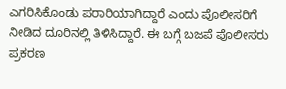ಎಗರಿಸಿಕೊಂಡು ಪರಾರಿಯಾಗಿದ್ದಾರೆ ಎಂದು ಪೊಲೀಸರಿಗೆ ನೀಡಿದ ದೂರಿನಲ್ಲಿ ತಿಳಿಸಿದ್ದಾರೆ. ಈ ಬಗ್ಗೆ ಬಜಪೆ ಪೊಲೀಸರು ಪ್ರಕರಣ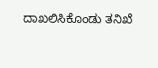ದಾಖಲಿಸಿಕೊಂಡು ತನಿಖೆ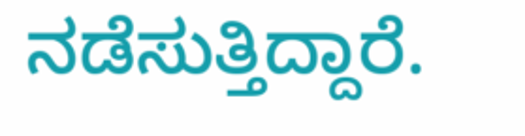ನಡೆಸುತ್ತಿದ್ದಾರೆ.